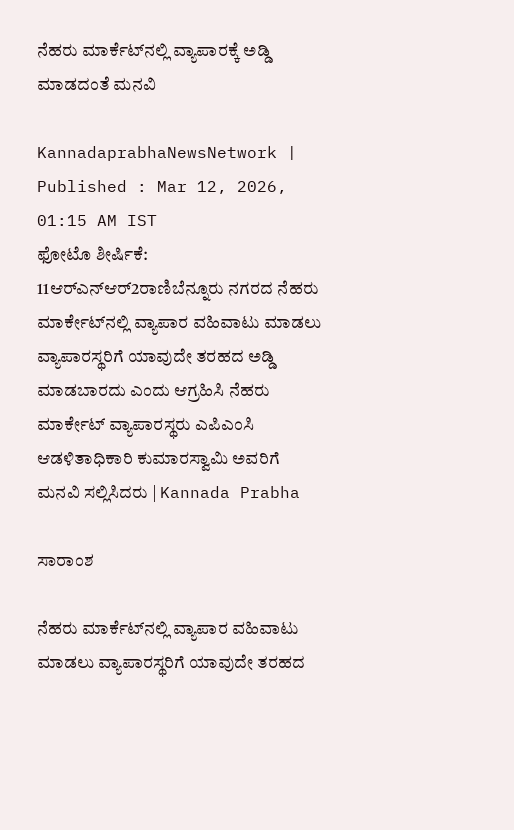ನೆಹರು ಮಾರ್ಕೆಟ್‌ನಲ್ಲಿ ವ್ಯಾಪಾರಕ್ಕೆ ಅಡ್ಡಿ ಮಾಡದಂತೆ ಮನವಿ

KannadaprabhaNewsNetwork |
Published : Mar 12, 2026, 01:15 AM IST
ಫೋಟೊ ಶೀರ್ಷಿಕೆ: 11ಆರ್‌ಎನ್‌ಆರ್2ರಾಣಿಬೆನ್ನೂರು ನಗರದ ನೆಹರು ಮಾರ್ಕೇಟ್‌ನಲ್ಲಿ ವ್ಯಾಪಾರ ವಹಿವಾಟು ಮಾಡಲು ವ್ಯಾಪಾರಸ್ಥರಿಗೆ ಯಾವುದೇ ತರಹದ ಅಡ್ಡಿ ಮಾಡಬಾರದು ಎಂದು ಆಗ್ರಹಿಸಿ ನೆಹರು ಮಾರ್ಕೇಟ್ ವ್ಯಾಪಾರಸ್ಥರು ಎಪಿಎಂಸಿ ಆಡಳಿತಾಧಿಕಾರಿ ಕುಮಾರಸ್ವಾಮಿ ಅವರಿಗೆ ಮನವಿ ಸಲ್ಲಿಸಿದರು | Kannada Prabha

ಸಾರಾಂಶ

ನೆಹರು ಮಾರ್ಕೆಟ್‌ನಲ್ಲಿ ವ್ಯಾಪಾರ ವಹಿವಾಟು ಮಾಡಲು ವ್ಯಾಪಾರಸ್ಥರಿಗೆ ಯಾವುದೇ ತರಹದ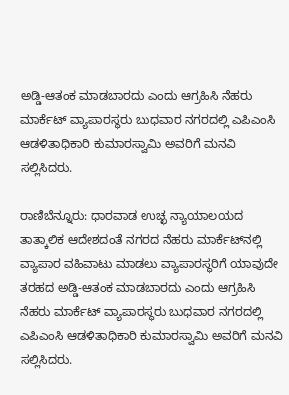ಅಡ್ಡಿ-ಆತಂಕ ಮಾಡಬಾರದು ಎಂದು ಆಗ್ರಹಿಸಿ ನೆಹರು ಮಾರ್ಕೆಟ್ ವ್ಯಾಪಾರಸ್ಥರು ಬುಧವಾರ ನಗರದಲ್ಲಿ ಎಪಿಎಂಸಿ ಆಡಳಿತಾಧಿಕಾರಿ ಕುಮಾರಸ್ವಾಮಿ ಅವರಿಗೆ ಮನವಿ ಸಲ್ಲಿಸಿದರು.

ರಾಣಿಬೆನ್ನೂರು: ಧಾರವಾಡ ಉಚ್ಛ ನ್ಯಾಯಾಲಯದ ತಾತ್ಕಾಲಿಕ ಆದೇಶದಂತೆ ನಗರದ ನೆಹರು ಮಾರ್ಕೆಟ್‌ನಲ್ಲಿ ವ್ಯಾಪಾರ ವಹಿವಾಟು ಮಾಡಲು ವ್ಯಾಪಾರಸ್ಥರಿಗೆ ಯಾವುದೇ ತರಹದ ಅಡ್ಡಿ-ಆತಂಕ ಮಾಡಬಾರದು ಎಂದು ಆಗ್ರಹಿಸಿ ನೆಹರು ಮಾರ್ಕೆಟ್ ವ್ಯಾಪಾರಸ್ಥರು ಬುಧವಾರ ನಗರದಲ್ಲಿ ಎಪಿಎಂಸಿ ಆಡಳಿತಾಧಿಕಾರಿ ಕುಮಾರಸ್ವಾಮಿ ಅವರಿಗೆ ಮನವಿ ಸಲ್ಲಿಸಿದರು.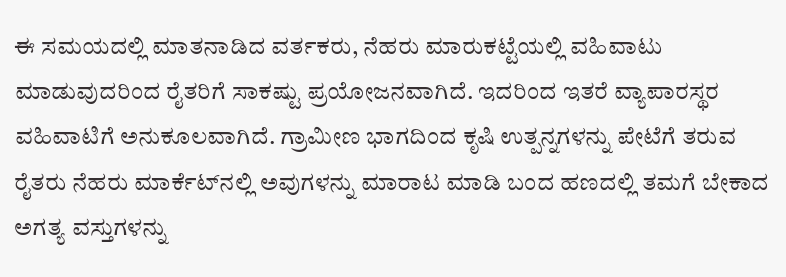ಈ ಸಮಯದಲ್ಲಿ ಮಾತನಾಡಿದ ವರ್ತಕರು, ನೆಹರು ಮಾರುಕಟ್ಟೆಯಲ್ಲಿ ವಹಿವಾಟು ಮಾಡುವುದರಿಂದ ರೈತರಿಗೆ ಸಾಕಷ್ಟು ಪ್ರಯೋಜನವಾಗಿದೆ. ಇದರಿಂದ ಇತರೆ ವ್ಯಾಪಾರಸ್ಥರ ವಹಿವಾಟಿಗೆ ಅನುಕೂಲವಾಗಿದೆ. ಗ್ರಾಮೀಣ ಭಾಗದಿಂದ ಕೃಷಿ ಉತ್ಪನ್ನಗಳನ್ನು ಪೇಟೆಗೆ ತರುವ ರೈತರು ನೆಹರು ಮಾರ್ಕೆಟ್‌ನಲ್ಲಿ ಅವುಗಳನ್ನು ಮಾರಾಟ ಮಾಡಿ ಬಂದ ಹಣದಲ್ಲಿ ತಮಗೆ ಬೇಕಾದ ಅಗತ್ಯ ವಸ್ತುಗಳನ್ನು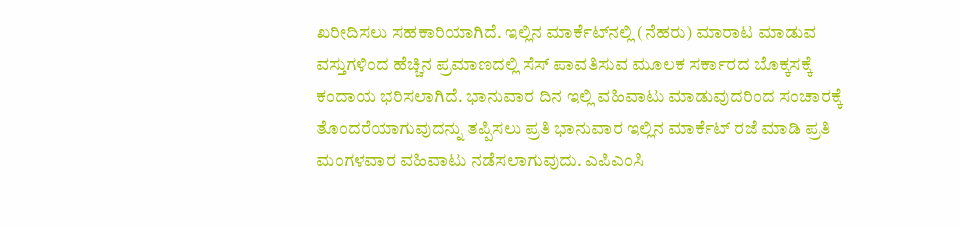ಖರೀದಿಸಲು ಸಹಕಾರಿಯಾಗಿದೆ. ಇಲ್ಲಿನ ಮಾರ್ಕೆಟ್‌ನಲ್ಲಿ (ನೆಹರು) ಮಾರಾಟ ಮಾಡುವ ವಸ್ತುಗಳಿಂದ ಹೆಚ್ಚಿನ ಪ್ರಮಾಣದಲ್ಲಿ ಸೆಸ್ ಪಾವತಿಸುವ ಮೂಲಕ ಸರ್ಕಾರದ ಬೊಕ್ಕಸಕ್ಕೆ ಕಂದಾಯ ಭರಿಸಲಾಗಿದೆ. ಭಾನುವಾರ ದಿನ ಇಲ್ಲಿ ವಹಿವಾಟು ಮಾಡುವುದರಿಂದ ಸಂಚಾರಕ್ಕೆ ತೊಂದರೆಯಾಗುವುದನ್ನು ತಪ್ಪಿಸಲು ಪ್ರತಿ ಭಾನುವಾರ ಇಲ್ಲಿನ ಮಾರ್ಕೆಟ್ ರಜೆ ಮಾಡಿ ಪ್ರತಿ ಮಂಗಳವಾರ ವಹಿವಾಟು ನಡೆಸಲಾಗುವುದು. ಎಪಿಎಂಸಿ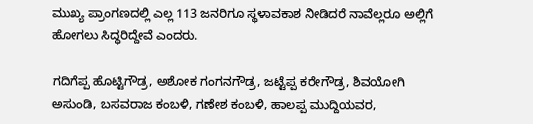ಮುಖ್ಯ ಪ್ರಾಂಗಣದಲ್ಲಿ ಎಲ್ಲ 113 ಜನರಿಗೂ ಸ್ಥಳಾವಕಾಶ ನೀಡಿದರೆ ನಾವೆಲ್ಲರೂ ಅಲ್ಲಿಗೆ ಹೋಗಲು ಸಿದ್ಧರಿದ್ದೇವೆ ಎಂದರು.

ಗದಿಗೆಪ್ಪ ಹೊಟ್ಟಿಗೌಡ್ರ, ಅಶೋಕ ಗಂಗನಗೌಡ್ರ, ಜಟ್ಟೆಪ್ಪ ಕರೇಗೌಡ್ರ, ಶಿವಯೋಗಿ ಅಸುಂಡಿ, ಬಸವರಾಜ ಕಂಬಳಿ, ಗಣೇಶ ಕಂಬಳಿ, ಹಾಲಪ್ಪ ಮುದ್ದಿಯವರ,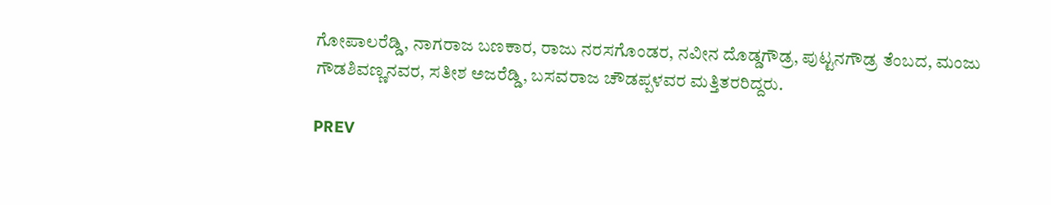ಗೋಪಾಲರೆಡ್ಡಿ, ನಾಗರಾಜ ಬಣಕಾರ, ರಾಜು ನರಸಗೊಂಡರ, ನವೀನ ದೊಡ್ಡಗೌಡ್ರ, ಪುಟ್ಟನಗೌಡ್ರ ತೆಂಬದ, ಮಂಜು ಗೌಡಶಿವಣ್ಣನವರ, ಸತೀಶ ಅಜರೆಡ್ಡಿ, ಬಸವರಾಜ ಚೌಡಪ್ಪಳವರ ಮತ್ತಿತರರಿದ್ದರು.

PREV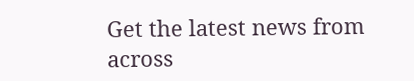Get the latest news from across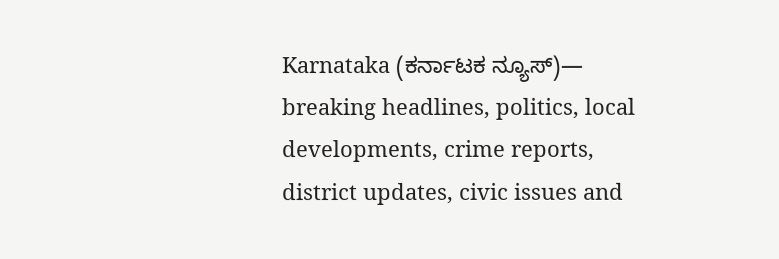Karnataka (ಕರ್ನಾಟಕ ನ್ಯೂಸ್)— breaking headlines, politics, local developments, crime reports, district updates, civic issues and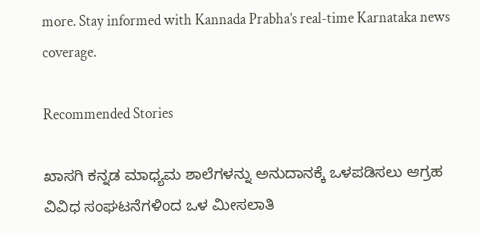more. Stay informed with Kannada Prabha’s real‑time Karnataka news coverage.

Recommended Stories

ಖಾಸಗಿ ಕನ್ನಡ ಮಾಧ್ಯಮ ಶಾಲೆಗಳನ್ನು ಅನುದಾನಕ್ಕೆ ಒಳಪಡಿಸಲು ಆಗ್ರಹ
ವಿವಿಧ ಸಂಘಟನೆಗಳಿಂದ ಒಳ ಮೀಸಲಾತಿ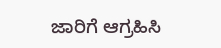ಜಾರಿಗೆ ಆಗ್ರಹಿಸಿ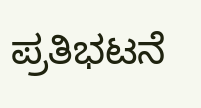ಪ್ರತಿಭಟನೆ